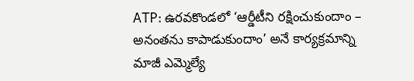ATP: ఉరవకొండలో ‘ఆర్డీటీని రక్షించుకుందాం – అనంతను కాపాడుకుందాం’ అనే కార్యక్రమాన్ని మాజీ ఎమ్మెల్యే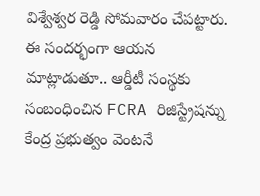విశ్వేశ్వర రెడ్డి సోమవారం చేపట్టారు. ఈ సందర్భంగా ఆయన మాట్లాడుతూ.. ఆర్డీటీ సంస్థకు సంబంధించిన FCRA రిజిస్ట్రేషన్ను కేంద్ర ప్రభుత్వం వెంటనే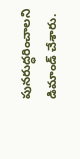పునరుద్ధరించాలని డిమాండ్ చేశారు.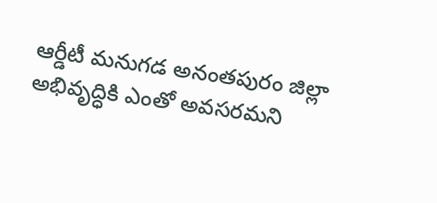ఆర్డీటీ మనుగడ అనంతపురం జిల్లా అభివృద్ధికి ఎంతో అవసరమని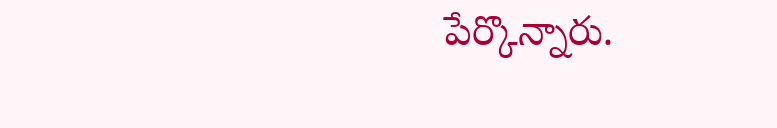పేర్కొన్నారు.